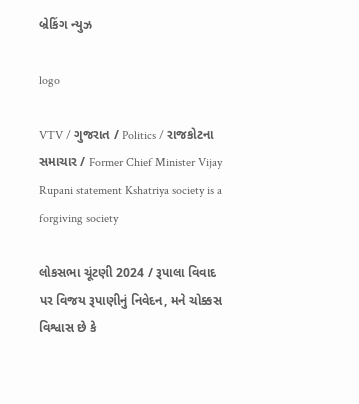બ્રેકિંગ ન્યુઝ

logo

VTV / ગુજરાત / Politics / રાજકોટના સમાચાર / Former Chief Minister Vijay Rupani statement Kshatriya society is a forgiving society

લોકસભા ચૂંટણી 2024 / રૂપાલા વિવાદ પર વિજય રૂપાણીનું નિવેદન, મને ચોક્કસ વિશ્વાસ છે કે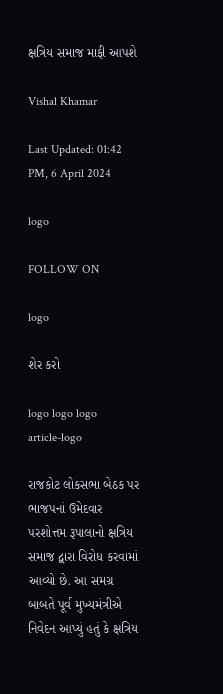ક્ષત્રિય સમાજ માફી આપશે

Vishal Khamar

Last Updated: 01:42 PM, 6 April 2024

logo

FOLLOW ON

logo

શેર કરો

logo logo logo
article-logo

રાજકોટ લોકસભા બેઠક પર ભાજપનાં ઉમેદવાર પરશોત્તમ રૂપાલાનો ક્ષત્રિય સમાજ દ્વારા વિરોધ કરવામાં આવ્યો છે. આ સમગ્ર બાબતે પૂર્વ મુખ્યમંત્રીએ નિવેદન આપ્યું હતું કે ક્ષત્રિય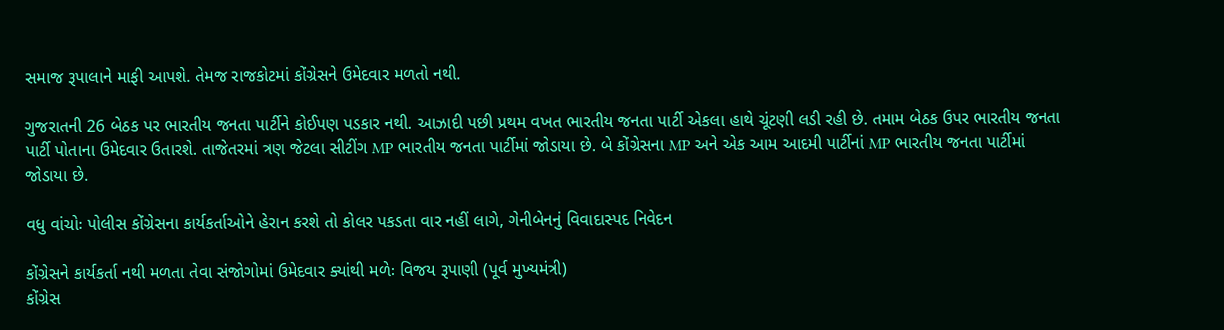સમાજ રૂપાલાને માફી આપશે. તેમજ રાજકોટમાં કોંગ્રેસને ઉમેદવાર મળતો નથી.

ગુજરાતની 26 બેઠક પર ભારતીય જનતા પાર્ટીને કોઈપણ પડકાર નથી. આઝાદી પછી પ્રથમ વખત ભારતીય જનતા પાર્ટી એકલા હાથે ચૂંટણી લડી રહી છે. તમામ બેઠક ઉપર ભારતીય જનતા પાર્ટી પોતાના ઉમેદવાર ઉતારશે. તાજેતરમાં ત્રણ જેટલા સીટીંગ MP ભારતીય જનતા પાર્ટીમાં જોડાયા છે. બે કોંગ્રેસના MP અને એક આમ આદમી પાર્ટીનાં MP ભારતીય જનતા પાર્ટીમાં જોડાયા છે.

વધુ વાંચોઃ પોલીસ કોંગ્રેસના કાર્યકર્તાઓને હેરાન કરશે તો કોલર પકડતા વાર નહીં લાગે, ગેનીબેનનું વિવાદાસ્પદ નિવેદન

કોંગ્રેસને કાર્યકર્તા નથી મળતા તેવા સંજોગોમાં ઉમેદવાર ક્યાંથી મળેઃ વિજય રૂપાણી (પૂર્વ મુખ્યમંત્રી)
કોંગ્રેસ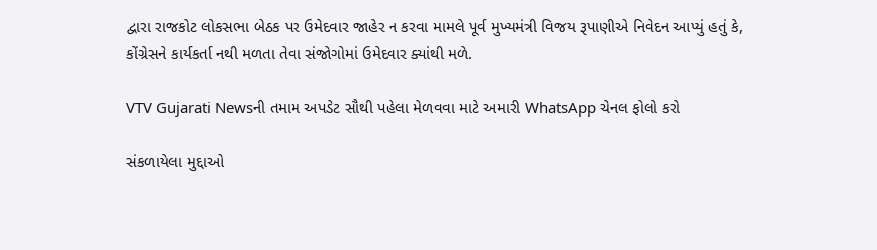દ્વારા રાજકોટ લોકસભા બેઠક પર ઉમેદવાર જાહેર ન કરવા મામલે પૂર્વ મુખ્યમંત્રી વિજય રૂપાણીએ નિવેદન આપ્યું હતું કે, કોંગ્રેસને કાર્યકર્તા નથી મળતા તેવા સંજોગોમાં ઉમેદવાર ક્યાંથી મળે.

VTV Gujarati Newsની તમામ અપડેટ સૌથી પહેલા મેળવવા માટે અમારી WhatsApp ચેનલ ફોલો કરો

સંકળાયેલા મુદ્દાઓ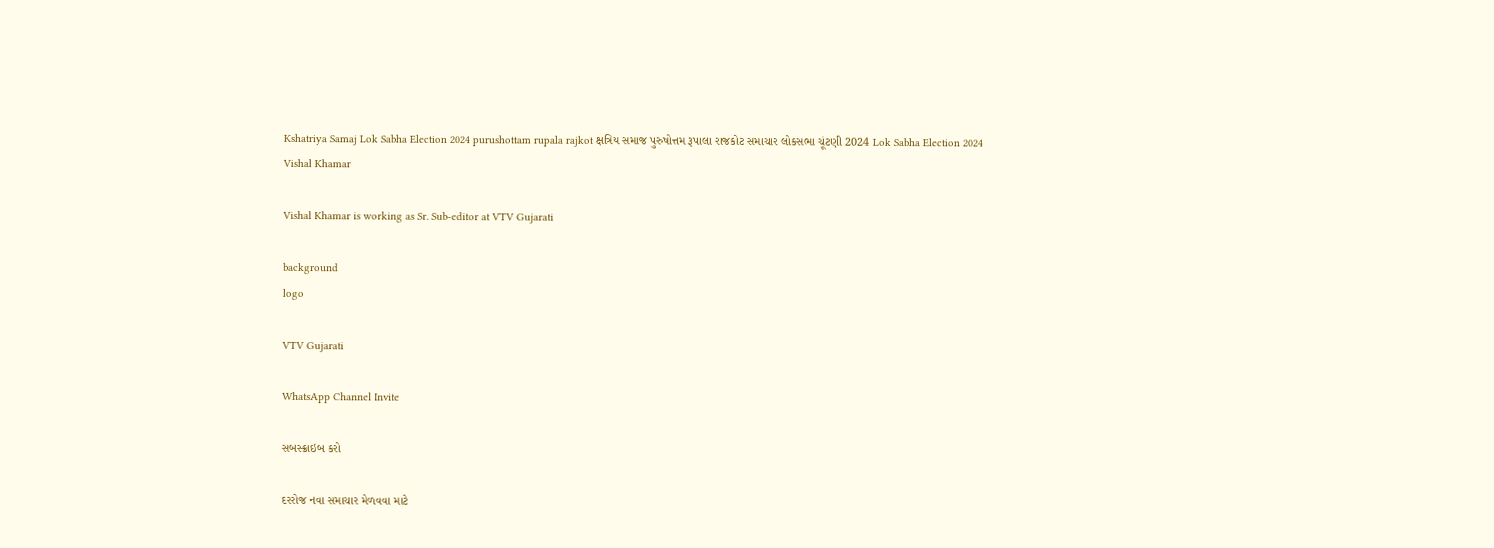Kshatriya Samaj Lok Sabha Election 2024 purushottam rupala rajkot ક્ષત્રિય સમાજ પુરુષોત્તમ રૂપાલા રાજકોટ સમાચાર લોકસભા ચૂંટણી 2024 Lok Sabha Election 2024
Vishal Khamar

Vishal Khamar is working as Sr. Sub-editor at VTV Gujarati

background
logo

VTV Gujarati

WhatsApp Channel Invite

સબસ્ક્રાઇબ કરો

દરરોજ નવા સમાચાર મેળવવા માટે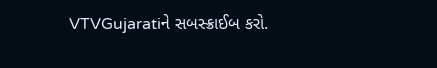VTVGujaratiને સબસ્ક્રાઈબ કરો.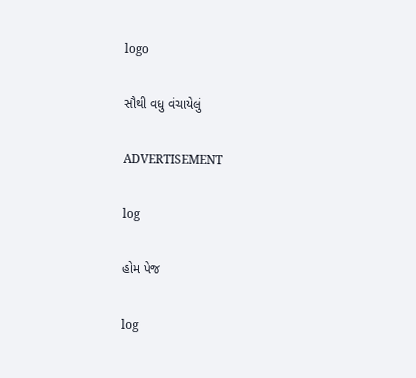logo

સૌથી વધુ વંચાયેલું

ADVERTISEMENT

log

હોમ પેજ

log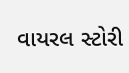વાયરલ સ્ટોરી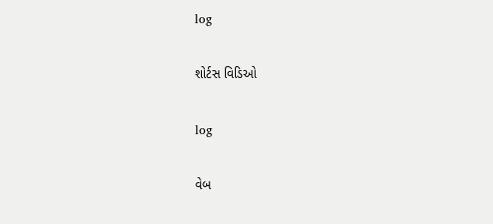log

શોર્ટસ વિડિઓ

log

વેબ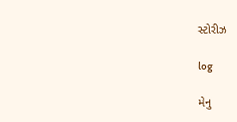સ્ટોરીઝ

log

મેનુ